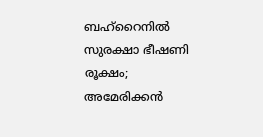ബഹ്‌റൈനില്‍ സുരക്ഷാ ഭീഷണി രൂക്ഷം; അമേരിക്കൻ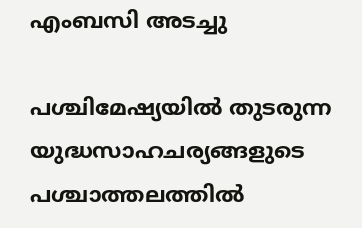എംബസി അടച്ചു

പശ്ചിമേഷ്യയില്‍ തുടരുന്ന യുദ്ധസാഹചര്യങ്ങളുടെ പശ്ചാത്തലത്തില്‍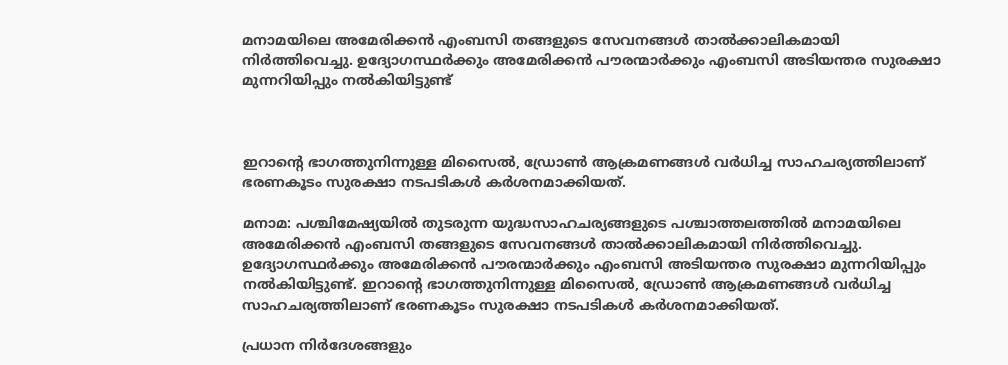മനാമയിലെ അമേരിക്കൻ എംബസി തങ്ങളുടെ സേവനങ്ങള്‍ താല്‍ക്കാലികമായി നിർത്തിവെച്ചു. ഉദ്യോഗസ്ഥർക്കും അമേരിക്കൻ പൗരന്മാർക്കും എംബസി അടിയന്തര സുരക്ഷാ മുന്നറിയിപ്പും നല്‍കിയിട്ടുണ്ട്



ഇറാൻ്റെ ഭാഗത്തുനിന്നുള്ള മിസൈല്‍, ഡ്രോണ്‍ ആക്രമണങ്ങള്‍ വർധിച്ച സാഹചര്യത്തിലാണ് ഭരണകൂടം സുരക്ഷാ നടപടികള്‍ കർശനമാക്കിയത്.

മനാമ: പശ്ചിമേഷ്യയില്‍ തുടരുന്ന യുദ്ധസാഹചര്യങ്ങളുടെ പശ്ചാത്തലത്തില്‍ മനാമയിലെ അമേരിക്കൻ എംബസി തങ്ങളുടെ സേവനങ്ങള്‍ താല്‍ക്കാലികമായി നിർത്തിവെച്ചു. ഉദ്യോഗസ്ഥർക്കും അമേരിക്കൻ പൗരന്മാർക്കും എംബസി അടിയന്തര സുരക്ഷാ മുന്നറിയിപ്പും നല്‍കിയിട്ടുണ്ട്. ഇറാൻ്റെ ഭാഗത്തുനിന്നുള്ള മിസൈല്‍, ഡ്രോണ്‍ ആക്രമണങ്ങള്‍ വർധിച്ച സാഹചര്യത്തിലാണ് ഭരണകൂടം സുരക്ഷാ നടപടികള്‍ കർശനമാക്കിയത്.

പ്രധാന നിർദേശങ്ങളും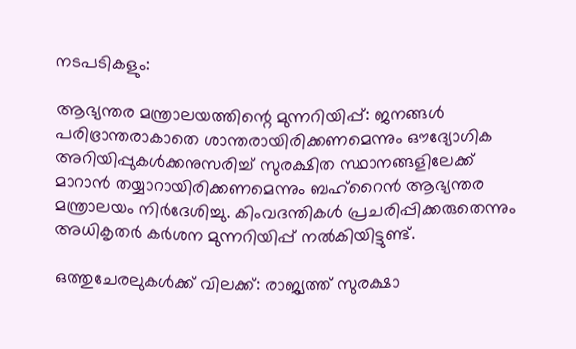നടപടികളും:

ആഭ്യന്തര മന്ത്രാലയത്തിന്റെ മുന്നറിയിപ്പ്: ജനങ്ങള്‍ പരിഭ്രാന്തരാകാതെ ശാന്തരായിരിക്കണമെന്നും ഔദ്യോഗിക അറിയിപ്പുകള്‍ക്കനുസരിച്ച്‌ സുരക്ഷിത സ്ഥാനങ്ങളിലേക്ക് മാറാൻ തയ്യാറായിരിക്കണമെന്നും ബഹ്റൈൻ ആഭ്യന്തര മന്ത്രാലയം നിർദേശിച്ചു. കിംവദന്തികള്‍ പ്രചരിപ്പിക്കരുതെന്നും അധികൃതർ കർശന മുന്നറിയിപ്പ് നല്‍കിയിട്ടുണ്ട്.

ഒത്തുചേരലുകള്‍ക്ക് വിലക്ക്: രാജ്യത്ത് സുരക്ഷാ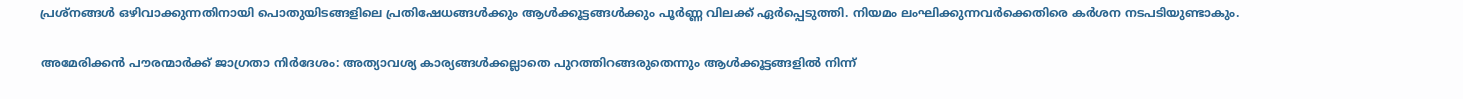പ്രശ്നങ്ങള്‍ ഒഴിവാക്കുന്നതിനായി പൊതുയിടങ്ങളിലെ പ്രതിഷേധങ്ങള്‍ക്കും ആള്‍ക്കൂട്ടങ്ങള്‍ക്കും പൂർണ്ണ വിലക്ക് ഏർപ്പെടുത്തി. നിയമം ലംഘിക്കുന്നവർക്കെതിരെ കർശന നടപടിയുണ്ടാകും.

അമേരിക്കൻ പൗരന്മാർക്ക് ജാഗ്രതാ നിർദേശം: അത്യാവശ്യ കാര്യങ്ങള്‍ക്കല്ലാതെ പുറത്തിറങ്ങരുതെന്നും ആള്‍ക്കൂട്ടങ്ങളില്‍ നിന്ന്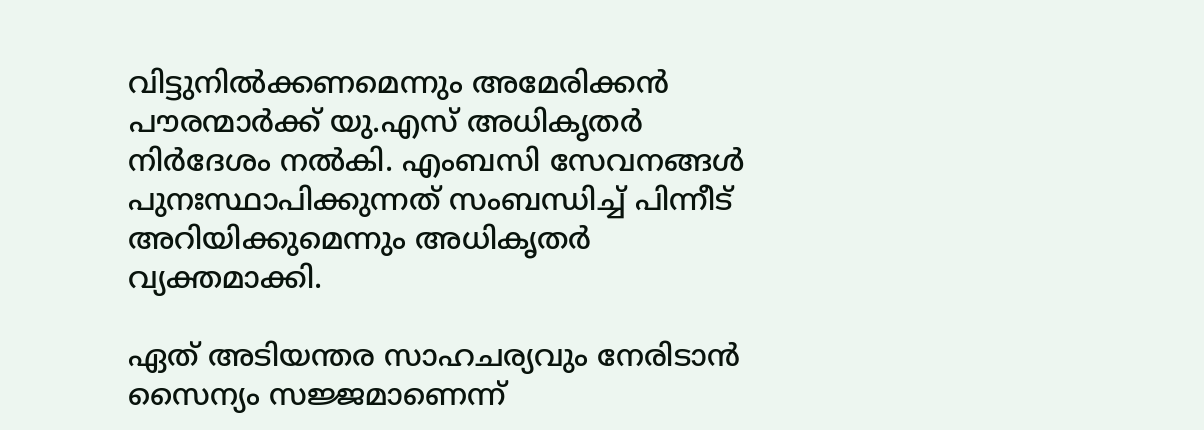വിട്ടുനില്‍ക്കണമെന്നും അമേരിക്കൻ പൗരന്മാർക്ക് യു.എസ് അധികൃതർ നിർദേശം നല്‍കി. എംബസി സേവനങ്ങള്‍ പുനഃസ്ഥാപിക്കുന്നത് സംബന്ധിച്ച്‌ പിന്നീട് അറിയിക്കുമെന്നും അധികൃതർ വ്യക്തമാക്കി.

ഏത് അടിയന്തര സാഹചര്യവും നേരിടാൻ സൈന്യം സജ്ജമാണെന്ന്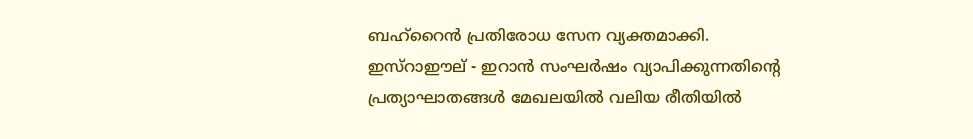ബഹ്റൈൻ പ്രതിരോധ സേന വ്യക്തമാക്കി. ഇസ്റാഈല് - ഇറാൻ സംഘർഷം വ്യാപിക്കുന്നതിന്റെ പ്രത്യാഘാതങ്ങള്‍ മേഖലയില്‍ വലിയ രീതിയില്‍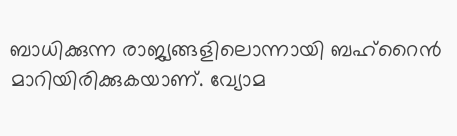ബാധിക്കുന്ന രാജ്യങ്ങളിലൊന്നായി ബഹ്റൈൻ മാറിയിരിക്കുകയാണ്. വ്യോമ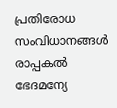പ്രതിരോധ സംവിധാനങ്ങള്‍ രാപ്പകല്‍ ഭേദമന്യേ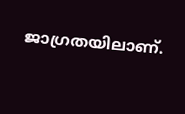ജാഗ്രതയിലാണ്.